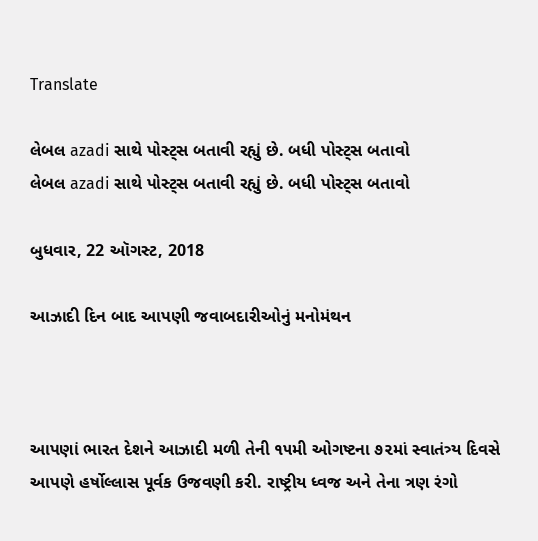Translate

લેબલ azadi સાથે પોસ્ટ્સ બતાવી રહ્યું છે. બધી પોસ્ટ્સ બતાવો
લેબલ azadi સાથે પોસ્ટ્સ બતાવી રહ્યું છે. બધી પોસ્ટ્સ બતાવો

બુધવાર, 22 ઑગસ્ટ, 2018

આઝાદી દિન બાદ આપણી જવાબદારીઓનું મનોમંથન



આપણાં ભારત દેશને આઝાદી મળી તેની ૧૫મી ઓગષ્ટના ૭૨માં સ્વાતંત્ર્ય દિવસે આપણે હર્ષોલ્લાસ પૂર્વક ઉજવણી કરી. રાષ્ટ્રીય ધ્વજ અને તેના ત્રણ રંગો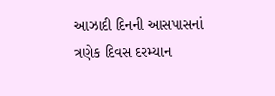આઝાદી દિનની આસપાસનાં ત્રણેક દિવસ દરમ્યાન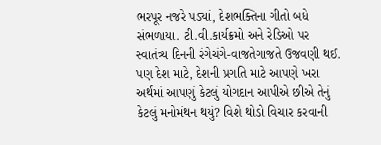ભરપૂર નજરે પડ્યાં, દેશભક્તિના ગીતો બધે સંભળાયા. ટી.વી.કાર્યક્રમો અને રેડિઓ પર સ્વાતંત્ર્ય દિનની રંગેચંગે-વાજતેગાજતે ઉજવણી થઈ. પણ દેશ માટે, દેશની પ્રગતિ માટે આપણે ખરા અર્થમાં આપણું કેટલું યોગદાન આપીએ છીએ તેનું કેટલું મનોમંથન થયું? વિશે થોડો વિચાર કરવાની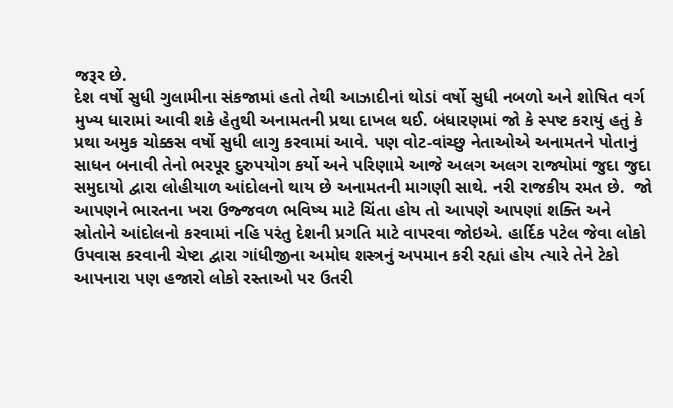જરૂર છે.
દેશ વર્ષો સુધી ગુલામીના સંકજામાં હતો તેથી આઝાદીનાં થોડાં વર્ષો સુધી નબળો અને શોષિત વર્ગ મુખ્ય ધારામાં આવી શકે હેતુથી અનામતની પ્રથા દાખલ થઈ. બંધારણમાં જો કે સ્પષ્ટ કરાયું હતું કે પ્રથા અમુક ચોક્કસ વર્ષો સુધી લાગુ કરવામાં આવે. પણ વોટ-વાંચ્છુ નેતાઓએ અનામતને પોતાનું સાધન બનાવી તેનો ભરપૂર દુરુપયોગ કર્યો અને પરિણામે આજે અલગ અલગ રાજ્યોમાં જુદા જુદા સમુદાયો દ્વારા લોહીયાળ આંદોલનો થાય છે અનામતની માગણી સાથે. નરી રાજકીય રમત છે.  જો આપણને ભારતના ખરા ઉજ્જવળ ભવિષ્ય માટે ચિંતા હોય તો આપણે આપણાં શક્તિ અને સ્રોતોને આંદોલનો કરવામાં નહિ પરંતુ દેશની પ્રગતિ માટે વાપરવા જોઇએ. હાર્દિક પટેલ જેવા લોકો ઉપવાસ કરવાની ચેષ્ટા દ્વારા ગાંધીજીના અમોઘ શસ્ત્રનું અપમાન કરી રહ્યાં હોય ત્યારે તેને ટેકો આપનારા પણ હજારો લોકો રસ્તાઓ પર ઉતરી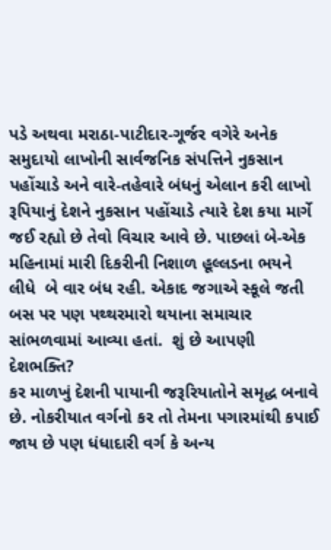પડે અથવા મરાઠા-પાટીદાર-ગૂર્જર વગેરે અનેક સમુદાયો લાખોની સાર્વજનિક સંપત્તિને નુકસાન પહોંચાડે અને વારે-તહેવારે બંધનું એલાન કરી લાખો રૂપિયાનું દેશને નુકસાન પહોંચાડે ત્યારે દેશ કયા માર્ગે જઈ રહ્યો છે તેવો વિચાર આવે છે. પાછલાં બે-એક મહિનામાં મારી દિકરીની નિશાળ હૂલ્લડના ભયને લીધે  બે વાર બંધ રહી. એકાદ જગાએ સ્કૂલે જતી બસ પર પણ પથ્થરમારો થયાના સમાચાર સાંભળવામાં આવ્યા હતાં.  શું છે આપણી દેશભક્તિ?
કર માળખું દેશની પાયાની જરૂરિયાતોને સમૃદ્ધ બનાવે છે. નોકરીયાત વર્ગનો કર તો તેમના પગારમાંથી કપાઈ જાય છે પણ ધંધાદારી વર્ગ કે અન્ય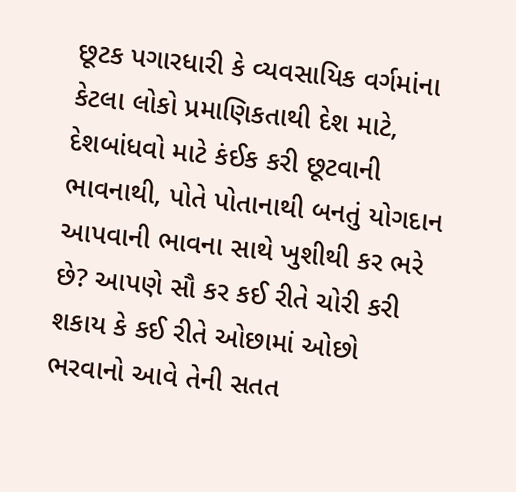છૂટક પગારધારી કે વ્યવસાયિક વર્ગમાંના કેટલા લોકો પ્રમાણિકતાથી દેશ માટે, દેશબાંધવો માટે કંઈક કરી છૂટવાની ભાવનાથી, પોતે પોતાનાથી બનતું યોગદાન આપવાની ભાવના સાથે ખુશીથી કર ભરે છે? આપણે સૌ કર કઈ રીતે ચોરી કરી શકાય કે કઈ રીતે ઓછામાં ઓછો ભરવાનો આવે તેની સતત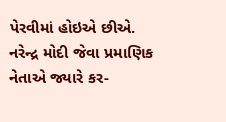પેરવીમાં હોઇએ છીએ. નરેન્દ્ર મોદી જેવા પ્રમાણિક નેતાએ જ્યારે કર-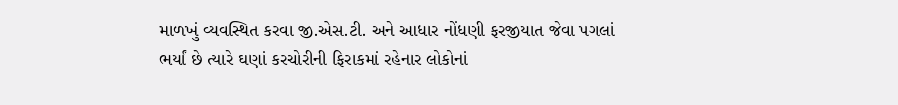માળખું વ્યવસ્થિત કરવા જી.એસ.ટી. અને આધાર નોંધણી ફરજીયાત જેવા પગલાં ભર્યાં છે ત્યારે ઘણાં કરચોરીની ફિરાકમાં રહેનાર લોકોનાં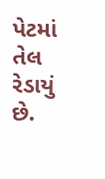પેટમાં તેલ રેડાયું છે.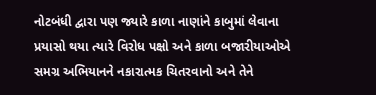નોટબંધી દ્વારા પણ જ્યારે કાળા નાણાંને કાબુમાં લેવાના પ્રયાસો થયા ત્યારે વિરોધ પક્ષો અને કાળા બજારીયાઓએ સમગ્ર અભિયાનને નકારાત્મક ચિતરવાનો અને તેને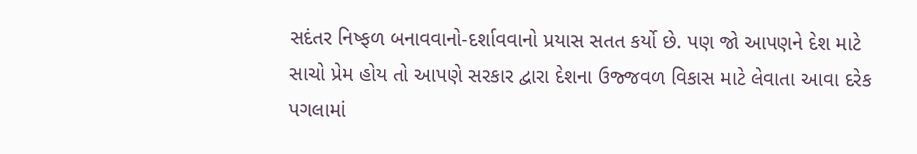સદંતર નિષ્ફળ બનાવવાનો-દર્શાવવાનો પ્રયાસ સતત કર્યો છે. પણ જો આપણને દેશ માટે સાચો પ્રેમ હોય તો આપણે સરકાર દ્વારા દેશના ઉજ્જવળ વિકાસ માટે લેવાતા આવા દરેક પગલામાં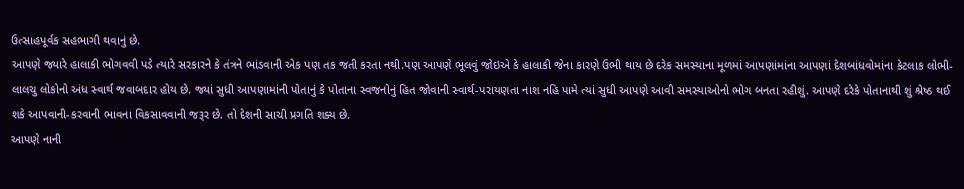ઉત્સાહપૂર્વક સહભાગી થવાનું છે.
આપણે જ્યારે હાલાકી ભોગવવી પડે ત્યારે સરકારને કે તંત્રને ભાંડવાની એક પણ તક જતી કરતા નથી.પણ આપણે ભૂલવું જોઇએ કે હાલાકી જેના કારણે ઉભી થાય છે દરેક સમસ્યાના મૂળમાં આપણાંમાંના આપણાં દેશબાંધવોમાંના કેટલાક લોભી-લાલચુ લોકોનો અંધ સ્વાર્થ જવાબદાર હોય છે. જ્યાં સુધી આપણામાંની પોતાનું કે પોતાના સ્વજનોનું હિત જોવાની સ્વાર્થ-પરાયણતા નાશ નહિ પામે ત્યાં સુધી આપણે આવી સમસ્યાઓનો ભોગ બનતા રહીશું. આપણે દરેકે પોતાનાથી શું શ્રેષ્ઠ થઈ શકે આપવાની-કરવાની ભાવના વિકસાવવાની જરૂર છે. તો દેશની સાચી પ્રગતિ શક્ય છે.
આપણે નાની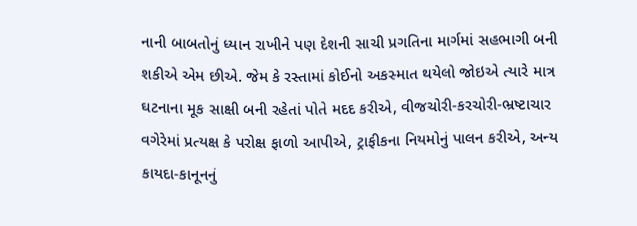નાની બાબતોનું ધ્યાન રાખીને પણ દેશની સાચી પ્રગતિના માર્ગમાં સહભાગી બની શકીએ એમ છીએ. જેમ કે રસ્તામાં કોઈનો અકસ્માત થયેલો જોઇએ ત્યારે માત્ર ઘટનાના મૂક સાક્ષી બની રહેતાં પોતે મદદ કરીએ, વીજચોરી-કરચોરી-ભ્રષ્ટાચાર વગેરેમાં પ્રત્યક્ષ કે પરોક્ષ ફાળો આપીએ, ટ્રાફીકના નિયમોનું પાલન કરીએ, અન્ય કાયદા-કાનૂનનું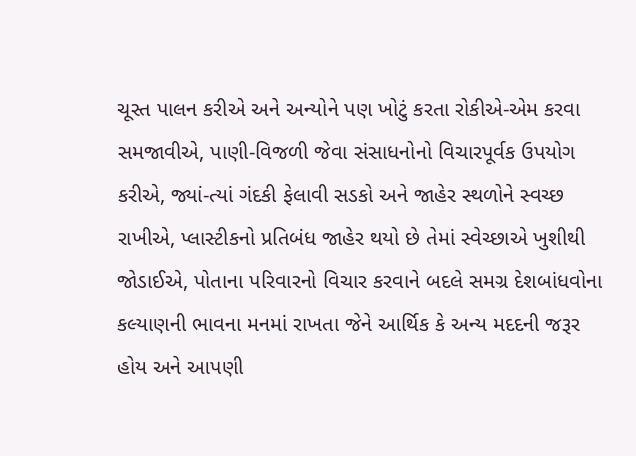ચૂસ્ત પાલન કરીએ અને અન્યોને પણ ખોટું કરતા રોકીએ-એમ કરવા સમજાવીએ, પાણી-વિજળી જેવા સંસાધનોનો વિચારપૂર્વક ઉપયોગ કરીએ, જ્યાં-ત્યાં ગંદકી ફેલાવી સડકો અને જાહેર સ્થળોને સ્વચ્છ રાખીએ, પ્લાસ્ટીકનો પ્રતિબંધ જાહેર થયો છે તેમાં સ્વેચ્છાએ ખુશીથી જોડાઈએ, પોતાના પરિવારનો વિચાર કરવાને બદલે સમગ્ર દેશબાંધવોના કલ્યાણની ભાવના મનમાં રાખતા જેને આર્થિક કે અન્ય મદદની જરૂર હોય અને આપણી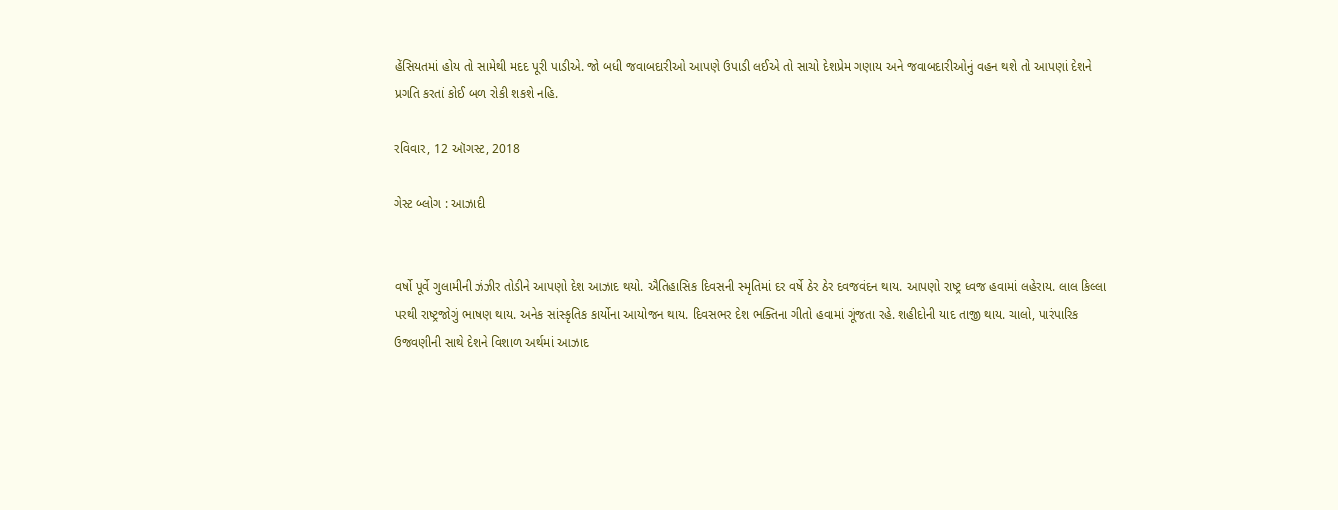હેંસિયતમાં હોય તો સામેથી મદદ પૂરી પાડીએ. જો બધી જવાબદારીઓ આપણે ઉપાડી લઈએ તો સાચો દેશપ્રેમ ગણાય અને જવાબદારીઓનું વહન થશે તો આપણાં દેશને પ્રગતિ કરતાં કોઈ બળ રોકી શકશે નહિ.

રવિવાર, 12 ઑગસ્ટ, 2018

ગેસ્ટ બ્લોગ : આઝાદી


વર્ષો પૂર્વે ગુલામીની ઝંઝીર તોડીને આપણો દેશ આઝાદ થયો. ઐતિહાસિક દિવસની સ્મૃતિમાં દર વર્ષે ઠેર ઠેર દવજવંદન થાય. આપણો રાષ્ટ્ર ધ્વજ હવામાં લહેરાય. લાલ કિલ્લા પરથી રાષ્ટ્રજોગું ભાષણ થાય. અનેક સાંસ્કૃતિક કાર્યોના આયોજન થાય. દિવસભર દેશ ભક્તિના ગીતો હવામાં ગૂંજતા રહે. શહીદોની યાદ તાજી થાય. ચાલો, પારંપારિક ઉજવણીની સાથે દેશને વિશાળ અર્થમાં આઝાદ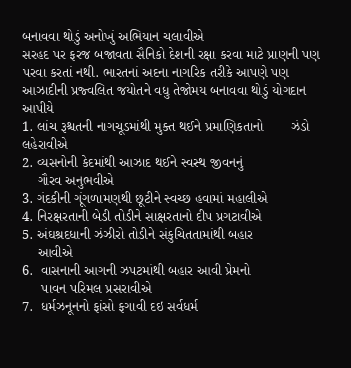બનાવવા થોડું અનોખું અભિયાન ચલાવીએ
સરહદ પર ફરજ બજાવતા સૈનિકો દેશની રક્ષા કરવા માટે પ્રાણની પણ પરવા કરતાં નથી. ભારતનાં અદના નાગરિક તરીકે આપણે પણ આઝાદીની પ્રજ્વલિત જયોતને વધુ તેજોમય બનાવવા થોડું યોગદાન આપીયે
1. લાંચ રૂશ્ચતની નાગચૂડમાંથી મુક્ત થઈને પ્રમાણિકતાનો       ઝંડો લહેરાવીએ
2. વ્યસનોની કેદમાંથી આઝાદ થઈને સ્વસ્થ જીવનનું
    ગૌરવ અનુભવીએ
3. ગંદકીની ગૂંગળામણથી છૂટીને સ્વચ્છ હવામાં મહાલીએ
4. નિરક્ષરતાની બેડી તોડીને સાક્ષરતાનો દીપ પ્રગટાવીએ
5. અંઘશ્રદધાની ઝંઝીરો તોડીને સંકુચિતતામાંથી બહાર
    આવીએ
6.  વાસનાની આગની ઝપટમાંથી બહાર આવી પ્રેમનો
     પાવન પરિમલ પ્રસરાવીએ
7.  ધર્મઝનૂનનો ફાંસો ફગાવી દઇ સર્વધર્મ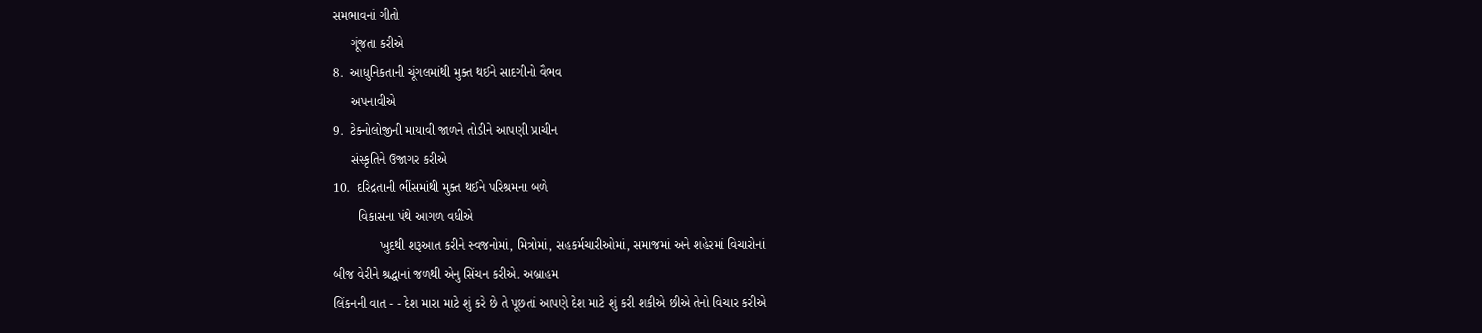સમભાવનાં ગીતો
     ગૂંજતા કરીએ
8.  આધુનિકતાની ચૂંગલમાંથી મુક્ત થઈને સાદગીનો વૈભવ
     અપનાવીએ
9.  ટેક્નોલોજીની માયાવી જાળને તોડીને આપણી પ્રાચીન
     સંસ્કૃતિને ઉજાગર કરીએ
10.  દરિદ્રતાની ભીંસમાંથી મુક્ત થઈને પરિશ્રમના બળે
       વિકાસના પંથે આગળ વધીએ
             ખુદથી શરૂઆત કરીને સ્વજનોમાં, મિત્રોમાં, સહકર્મચારીઓમાં, સમાજમાં અને શહેરમાં વિચારોનાં
બીજ વેરીને શ્રદ્ધાનાં જળથી એનુ સિંચન કરીએ. અબ્રાહમ
લિંકનની વાત - - દેશ મારા માટે શું કરે છે તે પૂછતાં આપણે દેશ માટે શું કરી શકીએ છીએ તેનો વિચાર કરીએ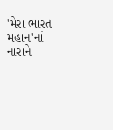'મેરા ભારત મહાન'નાં નારાને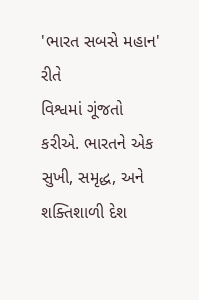'ભારત સબસે મહાન' રીતે
વિશ્વમાં ગૂંજતો કરીએ. ભારતને એક સુખી, સમૃદ્ધ, અને શક્તિશાળી દેશ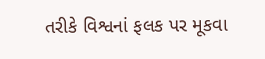તરીકે વિશ્વનાં ફલક પર મૂકવા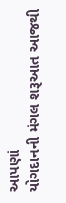આપણાં
યોગદાનની મંગલ શરૂઆત આજથી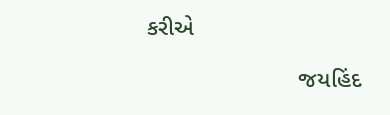કરીએ

                       જયહિંદ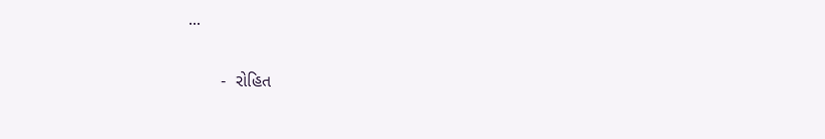...

       -  રોહિત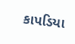કાપડિયા